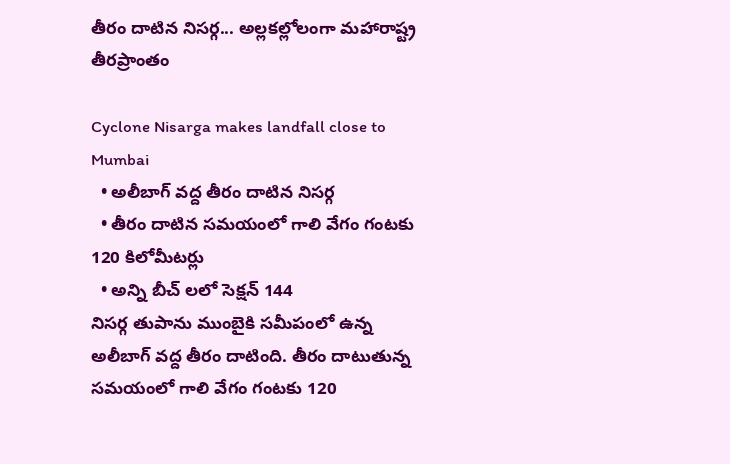తీరం దాటిన నిసర్గ... అల్లకల్లోలంగా మహారాష్ట్ర తీరప్రాంతం

Cyclone Nisarga makes landfall close to Mumbai
  • అలీబాగ్ వద్ద తీరం దాటిన నిసర్గ
  • తీరం దాటిన సమయంలో గాలి వేగం గంటకు 120 కిలోమీటర్లు
  • అన్ని బీచ్ లలో సెక్షన్ 144
నిసర్గ తుపాను ముంబైకి సమీపంలో ఉన్న అలీబాగ్ వద్ద తీరం దాటింది. తీరం దాటుతున్న సమయంలో గాలి వేగం గంటకు 120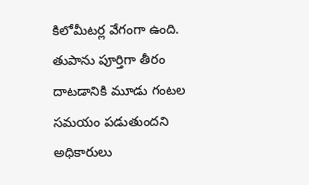కిలోమీటర్ల వేగంగా ఉంది. తుపాను పూర్తిగా తీరం దాటడానికి మూడు గంటల సమయం పడుతుందని అధికారులు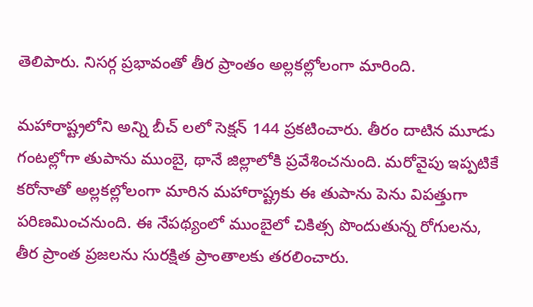తెలిపారు. నిసర్గ ప్రభావంతో తీర ప్రాంతం అల్లకల్లోలంగా మారింది.

మహారాష్ట్రలోని అన్ని బీచ్ లలో సెక్షన్ 144 ప్రకటించారు. తీరం దాటిన మూడు గంటల్లోగా తుపాను ముంబై, థానే జిల్లాలోకి ప్రవేశించనుంది. మరోవైపు ఇప్పటికే కరోనాతో అల్లకల్లోలంగా మారిన మహారాష్ట్రకు ఈ తుపాను పెను విపత్తుగా పరిణమించనుంది. ఈ నేపథ్యంలో ముంబైలో చికిత్స పొందుతున్న రోగులను, తీర ప్రాంత ప్రజలను సురక్షిత ప్రాంతాలకు తరలించారు.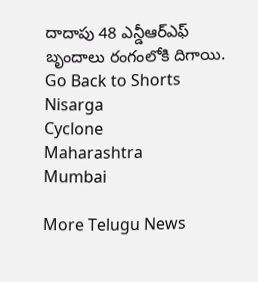దాదాపు 48 ఎన్డీఆర్ఎఫ్ బృందాలు రంగంలోకి దిగాయి.
Go Back to Shorts
Nisarga
Cyclone
Maharashtra
Mumbai

More Telugu News